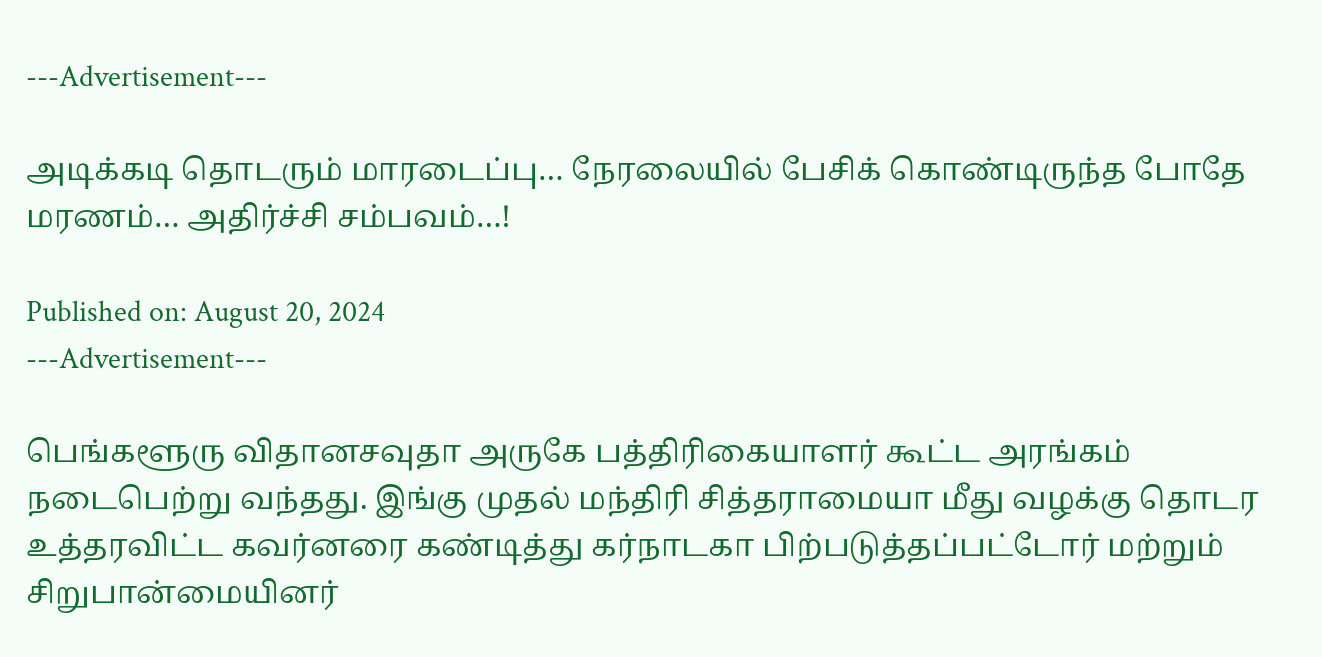---Advertisement---

அடிக்கடி தொடரும் மாரடைப்பு… நேரலையில் பேசிக் கொண்டிருந்த போதே மரணம்… அதிர்ச்சி சம்பவம்…!

Published on: August 20, 2024
---Advertisement---

பெங்களூரு விதானசவுதா அருகே பத்திரிகையாளர் கூட்ட அரங்கம் நடைபெற்று வந்தது. இங்கு முதல் மந்திரி சித்தராமையா மீது வழக்கு தொடர உத்தரவிட்ட கவர்னரை கண்டித்து கர்நாடகா பிற்படுத்தப்பட்டோர் மற்றும் சிறுபான்மையினர்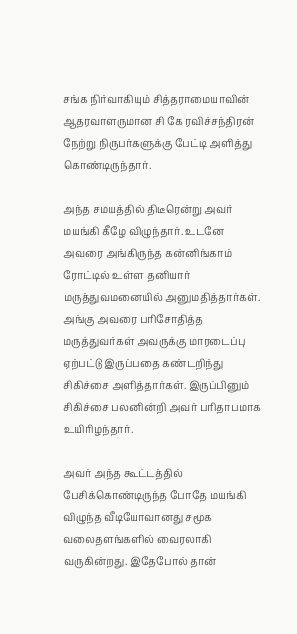சங்க நிர்வாகியும் சித்தராமையாவின் ஆதரவாளருமான சி கே ரவிச்சந்திரன் நேற்று நிருபர்களுக்கு பேட்டி அளித்து கொண்டிருந்தார்.

அந்த சமயத்தில் திடீரென்று அவர் மயங்கி கீழே விழுந்தார். உடனே அவரை அங்கிருந்த கன்னிங்காம் ரோட்டில் உள்ள தனியார் மருத்துவமனையில் அனுமதித்தார்கள். அங்கு அவரை பரிசோதித்த மருத்துவர்கள் அவருக்கு மாரடைப்பு ஏற்பட்டு இருப்பதை கண்டறிந்து சிகிச்சை அளித்தார்கள். இருப்பினும் சிகிச்சை பலனின்றி அவர் பரிதாபமாக உயிரிழந்தார்.

அவர் அந்த கூட்டத்தில் பேசிக்கொண்டிருந்த போதே மயங்கி விழுந்த வீடியோவானது சமூக வலைதளங்களில் வைரலாகி வருகின்றது. இதேபோல் தான்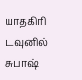யாதகிரி டவுனில் சுபாஷ்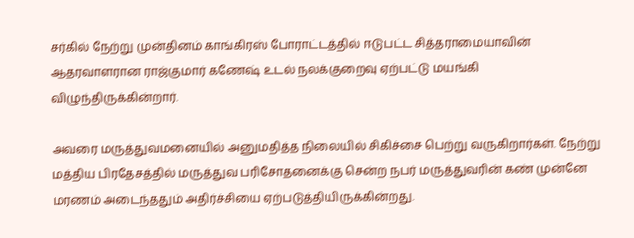சர்கில் நேற்று முன்தினம் காங்கிரஸ் போராட்டத்தில் ஈடுபட்ட சித்தராமையாவின் ஆதரவாளரான ராஜ்குமார் கணேஷ் உடல் நலக்குறைவு ஏற்பட்டு மயங்கி விழுந்திருக்கின்றார்.

அவரை மருத்துவமனையில் அனுமதித்த நிலையில் சிகிச்சை பெற்று வருகிறார்கள். நேற்று மத்திய பிரதேசத்தில் மருத்துவ பரிசோதனைக்கு சென்ற நபர் மருத்துவரின் கண் முன்னே மரணம் அடைந்ததும் அதிர்ச்சியை ஏற்படுத்தியிருக்கின்றது.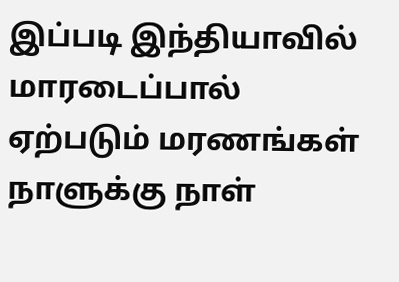இப்படி இந்தியாவில் மாரடைப்பால் ஏற்படும் மரணங்கள் நாளுக்கு நாள்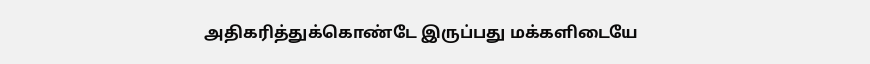அதிகரித்துக்கொண்டே இருப்பது மக்களிடையே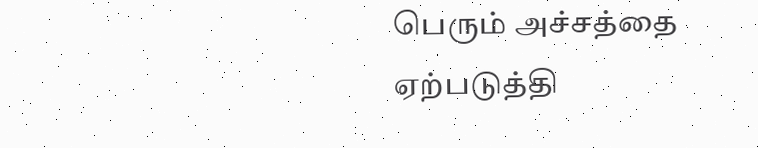பெரும் அச்சத்தை ஏற்படுத்தி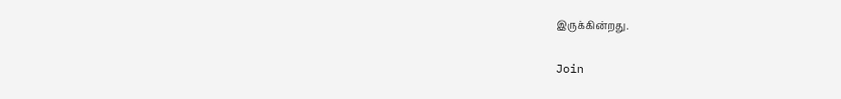இருக்கின்றது.

Join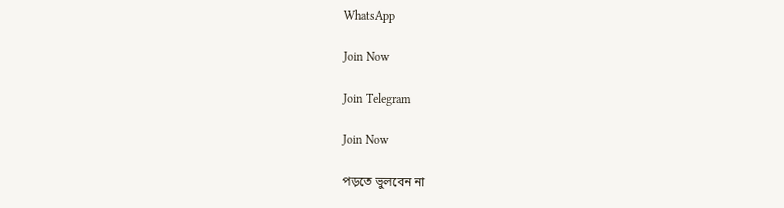WhatsApp

Join Now

Join Telegram

Join Now

পড়তে ভুলবেন না